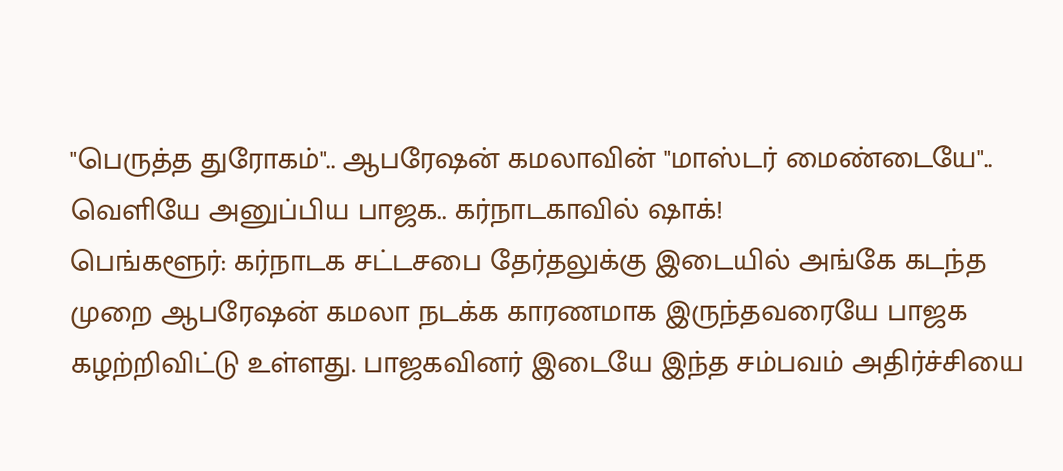"பெருத்த துரோகம்".. ஆபரேஷன் கமலாவின் "மாஸ்டர் மைண்டையே".. வெளியே அனுப்பிய பாஜக.. கர்நாடகாவில் ஷாக்!
பெங்களூர்: கர்நாடக சட்டசபை தேர்தலுக்கு இடையில் அங்கே கடந்த முறை ஆபரேஷன் கமலா நடக்க காரணமாக இருந்தவரையே பாஜக கழற்றிவிட்டு உள்ளது. பாஜகவினர் இடையே இந்த சம்பவம் அதிர்ச்சியை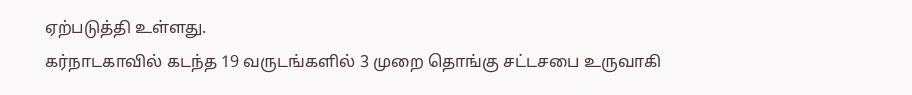ஏற்படுத்தி உள்ளது.
கர்நாடகாவில் கடந்த 19 வருடங்களில் 3 முறை தொங்கு சட்டசபை உருவாகி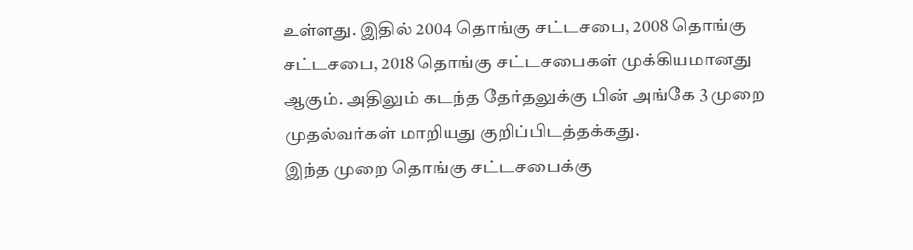உள்ளது. இதில் 2004 தொங்கு சட்டசபை, 2008 தொங்கு சட்டசபை, 2018 தொங்கு சட்டசபைகள் முக்கியமானது ஆகும். அதிலும் கடந்த தேர்தலுக்கு பின் அங்கே 3 முறை முதல்வர்கள் மாறியது குறிப்பிடத்தக்கது.
இந்த முறை தொங்கு சட்டசபைக்கு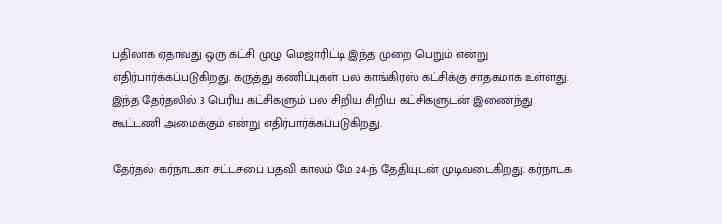பதிலாக ஏதாவது ஒரு கட்சி முழு மெஜாரிட்டி இந்த முறை பெறும் என்று எதிர்பார்க்கப்படுகிறது. கருத்து கணிப்புகள் பல காங்கிரஸ் கட்சிக்கு சாதகமாக உள்ளது. இந்த தேர்தலில் 3 பெரிய கட்சிகளும் பல சிறிய சிறிய கட்சிகளுடன் இணைந்து கூட்டணி அமைக்கும் என்று எதிர்பார்க்கப்படுகிறது.

தேர்தல்: கர்நாடகா சட்டசபை பதவி காலம் மே 24-ந் தேதியுடன் முடிவடைகிறது. கர்நாடக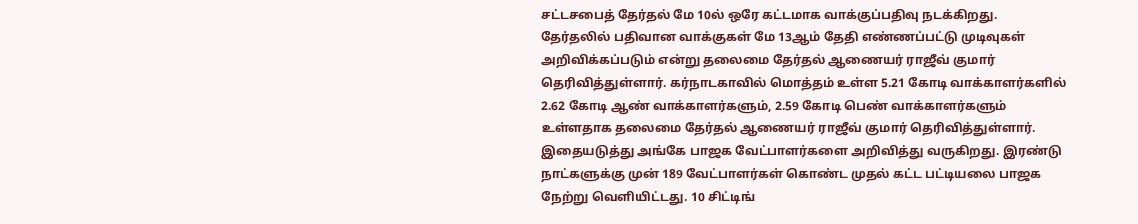சட்டசபைத் தேர்தல் மே 10ல் ஒரே கட்டமாக வாக்குப்பதிவு நடக்கிறது.
தேர்தலில் பதிவான வாக்குகள் மே 13ஆம் தேதி எண்ணப்பட்டு முடிவுகள் அறிவிக்கப்படும் என்று தலைமை தேர்தல் ஆணையர் ராஜீவ் குமார் தெரிவித்துள்ளார். கர்நாடகாவில் மொத்தம் உள்ள 5.21 கோடி வாக்காளர்களில் 2.62 கோடி ஆண் வாக்காளர்களும், 2.59 கோடி பெண் வாக்காளர்களும் உள்ளதாக தலைமை தேர்தல் ஆணையர் ராஜீவ் குமார் தெரிவித்துள்ளார்.
இதையடுத்து அங்கே பாஜக வேட்பாளர்களை அறிவித்து வருகிறது. இரண்டு நாட்களுக்கு முன் 189 வேட்பாளர்கள் கொண்ட முதல் கட்ட பட்டியலை பாஜக நேற்று வெளியிட்டது. 10 சிட்டிங்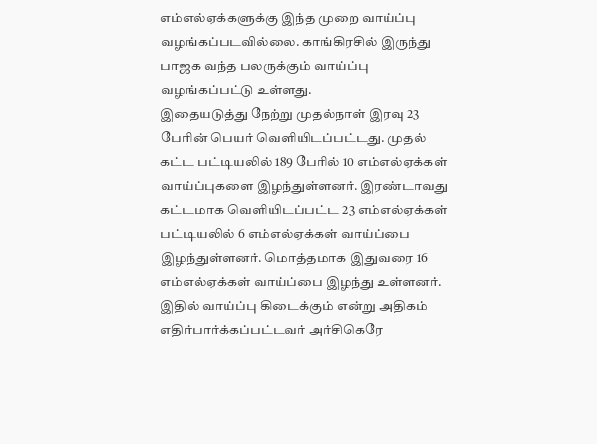எம்எல்ஏக்களுக்கு இந்த முறை வாய்ப்பு வழங்கப்படவில்லை. காங்கிரசில் இருந்து பாஜக வந்த பலருக்கும் வாய்ப்பு வழங்கப்பட்டு உள்ளது.
இதையடுத்து நேற்று முதல்நாள் இரவு 23 பேரின் பெயர் வெளியிடப்பட்டது. முதல் கட்ட பட்டியலில் 189 பேரில் 10 எம்எல்ஏக்கள் வாய்ப்புகளை இழந்துள்ளனர். இரண்டாவது கட்டமாக வெளியிடப்பட்ட 23 எம்எல்ஏக்கள் பட்டியலில் 6 எம்எல்ஏக்கள் வாய்ப்பை இழந்துள்ளனர். மொத்தமாக இதுவரை 16 எம்எல்ஏக்கள் வாய்ப்பை இழந்து உள்ளனர்.
இதில் வாய்ப்பு கிடைக்கும் என்று அதிகம் எதிர்பார்க்கப்பட்டவர் அர்சிகெரே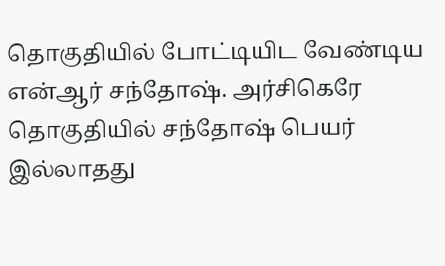தொகுதியில் போட்டியிட வேண்டிய என்ஆர் சந்தோஷ். அர்சிகெரே தொகுதியில் சந்தோஷ் பெயர் இல்லாதது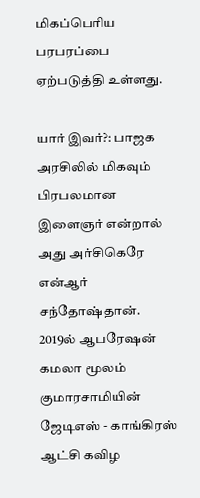மிகப்பெரிய பரபரப்பை ஏற்படுத்தி உள்ளது.

யார் இவர்?: பாஜக அரசிலில் மிகவும் பிரபலமான இளைஞர் என்றால் அது அர்சிகெரே என்ஆர் சந்தோஷ்தான். 2019ல் ஆபரேஷன் கமலா மூலம் குமாரசாமியின் ஜேடிஎஸ் - காங்கிரஸ் ஆட்சி கவிழ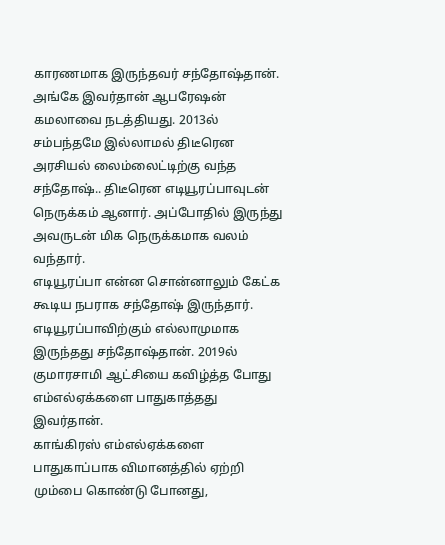காரணமாக இருந்தவர் சந்தோஷ்தான். அங்கே இவர்தான் ஆபரேஷன் கமலாவை நடத்தியது. 2013ல் சம்பந்தமே இல்லாமல் திடீரென அரசியல் லைம்லைட்டிற்கு வந்த சந்தோஷ்.. திடீரென எடியூரப்பாவுடன் நெருக்கம் ஆனார். அப்போதில் இருந்து அவருடன் மிக நெருக்கமாக வலம் வந்தார்.
எடியூரப்பா என்ன சொன்னாலும் கேட்க கூடிய நபராக சந்தோஷ் இருந்தார். எடியூரப்பாவிற்கும் எல்லாமுமாக இருந்தது சந்தோஷ்தான். 2019ல் குமாரசாமி ஆட்சியை கவிழ்த்த போது எம்எல்ஏக்களை பாதுகாத்தது இவர்தான்.
காங்கிரஸ் எம்எல்ஏக்களை பாதுகாப்பாக விமானத்தில் ஏற்றி மும்பை கொண்டு போனது,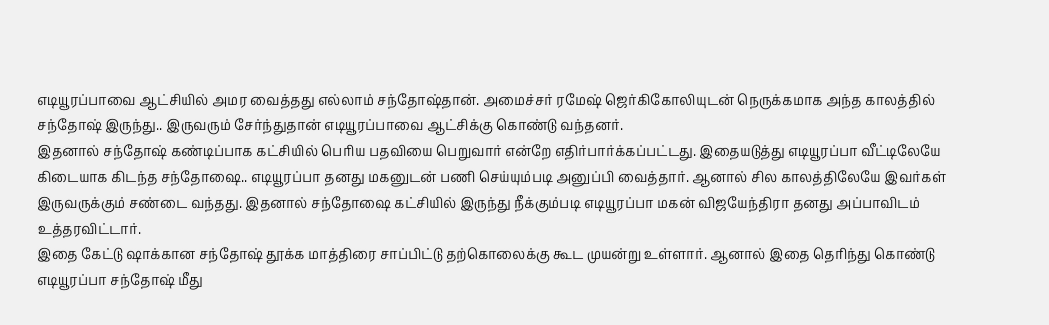எடியூரப்பாவை ஆட்சியில் அமர வைத்தது எல்லாம் சந்தோஷ்தான். அமைச்சர் ரமேஷ் ஜெர்கிகோலியுடன் நெருக்கமாக அந்த காலத்தில் சந்தோஷ் இருந்து.. இருவரும் சேர்ந்துதான் எடியூரப்பாவை ஆட்சிக்கு கொண்டு வந்தனர்.
இதனால் சந்தோஷ் கண்டிப்பாக கட்சியில் பெரிய பதவியை பெறுவார் என்றே எதிர்பார்க்கப்பட்டது. இதையடுத்து எடியூரப்பா வீட்டிலேயே கிடையாக கிடந்த சந்தோஷை.. எடியூரப்பா தனது மகனுடன் பணி செய்யும்படி அனுப்பி வைத்தார். ஆனால் சில காலத்திலேயே இவர்கள் இருவருக்கும் சண்டை வந்தது. இதனால் சந்தோஷை கட்சியில் இருந்து நீக்கும்படி எடியூரப்பா மகன் விஜயேந்திரா தனது அப்பாவிடம் உத்தரவிட்டார்.
இதை கேட்டு ஷாக்கான சந்தோஷ் தூக்க மாத்திரை சாப்பிட்டு தற்கொலைக்கு கூட முயன்று உள்ளார். ஆனால் இதை தெரிந்து கொண்டு எடியூரப்பா சந்தோஷ் மீது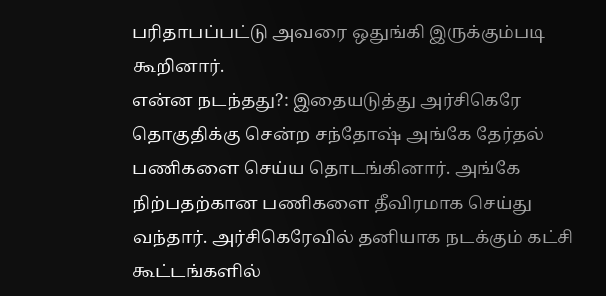பரிதாபப்பட்டு அவரை ஒதுங்கி இருக்கும்படி கூறினார்.
என்ன நடந்தது?: இதையடுத்து அர்சிகெரே தொகுதிக்கு சென்ற சந்தோஷ் அங்கே தேர்தல் பணிகளை செய்ய தொடங்கினார். அங்கே நிற்பதற்கான பணிகளை தீவிரமாக செய்து வந்தார். அர்சிகெரேவில் தனியாக நடக்கும் கட்சி கூட்டங்களில்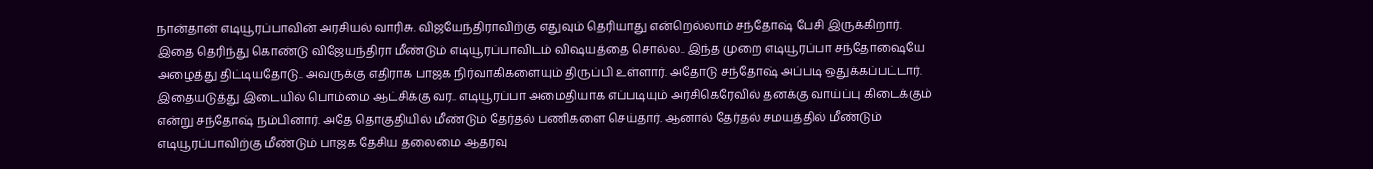நான்தான் எடியூரப்பாவின் அரசியல் வாரிசு. விஜயேந்திராவிற்கு எதுவும் தெரியாது என்றெல்லாம் சந்தோஷ் பேசி இருக்கிறார்.
இதை தெரிந்து கொண்டு விஜேயந்திரா மீண்டும் எடியூரப்பாவிடம் விஷயத்தை சொல்ல.. இந்த முறை எடியூரப்பா சந்தோஷையே அழைத்து திட்டியதோடு.. அவருக்கு எதிராக பாஜக நிர்வாகிகளையும் திருப்பி உள்ளார். அதோடு சந்தோஷ் அப்படி ஒதுக்கப்பட்டார்.
இதையடுத்து இடையில் பொம்மை ஆட்சிக்கு வர.. எடியூரப்பா அமைதியாக எப்படியும் அர்சிகெரேவில் தனக்கு வாய்ப்பு கிடைக்கும் என்று சந்தோஷ் நம்பினார். அதே தொகுதியில் மீண்டும் தேர்தல் பணிகளை செய்தார். ஆனால் தேர்தல் சமயத்தில் மீண்டும் எடியூரப்பாவிற்கு மீண்டும் பாஜக தேசிய தலைமை ஆதரவு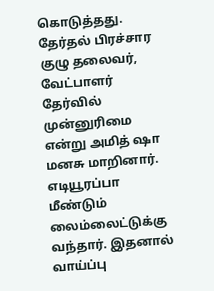கொடுத்தது. தேர்தல் பிரச்சார குழு தலைவர், வேட்பாளர் தேர்வில் முன்னுரிமை என்று அமித் ஷா மனசு மாறினார்.
எடியூரப்பா மீண்டும் லைம்லைட்டுக்கு வந்தார். இதனால் வாய்ப்பு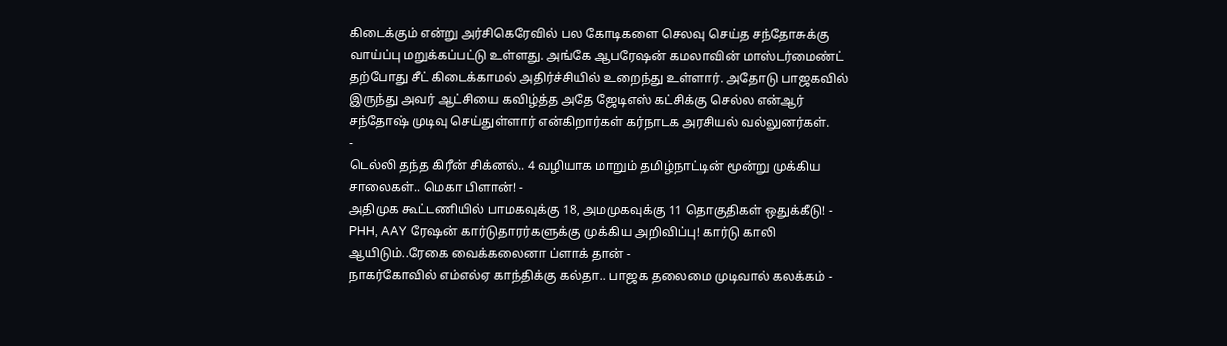கிடைக்கும் என்று அர்சிகெரேவில் பல கோடிகளை செலவு செய்த சந்தோசுக்கு வாய்ப்பு மறுக்கப்பட்டு உள்ளது. அங்கே ஆபரேஷன் கமலாவின் மாஸ்டர்மைண்ட் தற்போது சீட் கிடைக்காமல் அதிர்ச்சியில் உறைந்து உள்ளார். அதோடு பாஜகவில் இருந்து அவர் ஆட்சியை கவிழ்த்த அதே ஜேடிஎஸ் கட்சிக்கு செல்ல என்ஆர் சந்தோஷ் முடிவு செய்துள்ளார் என்கிறார்கள் கர்நாடக அரசியல் வல்லுனர்கள்.
-
டெல்லி தந்த கிரீன் சிக்னல்.. 4 வழியாக மாறும் தமிழ்நாட்டின் மூன்று முக்கிய சாலைகள்.. மெகா பிளான்! -
அதிமுக கூட்டணியில் பாமகவுக்கு 18, அமமுகவுக்கு 11 தொகுதிகள் ஒதுக்கீடு! -
PHH, AAY ரேஷன் கார்டுதாரர்களுக்கு முக்கிய அறிவிப்பு! கார்டு காலி ஆயிடும்..ரேகை வைக்கலைனா ப்ளாக் தான் -
நாகர்கோவில் எம்எல்ஏ காந்திக்கு கல்தா.. பாஜக தலைமை முடிவால் கலக்கம் -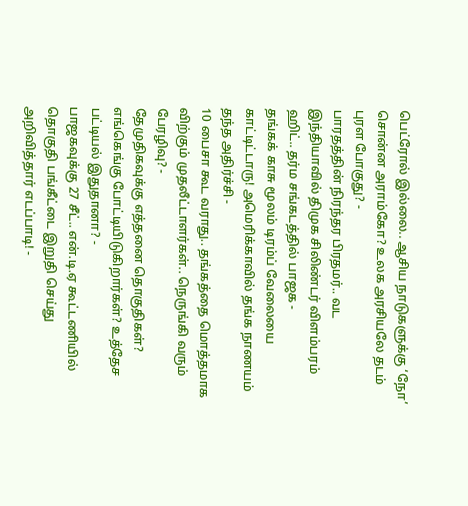பெட்ரோல் இல்லை.. ஆசிய நாடுகளுக்கு ‘நோ’ சொன்ன அராம்கோ? உலக அரசியலே தடம் புரள போகுது? -
பாரதத்தின் நிரந்தர பிரதமர்.. வட இந்தியாவில் திமுக சிலிண்டர் விளம்பரம் ஹிட்.. தர்ம சங்கடத்தில் பாஜக -
தங்கக் காசு மூலம் டிரம்ப் வேலையை காட்டிட்டாரு! அமெரிக்காவில் தங்க நாணயம் தந்த அதிர்ச்சி -
10 பைசா கூட வராது.. தங்கத்தை மொத்தமாக விற்கும் முதலீட்டாளர்கள்.. நெருங்கி வரும் பேரழிவு? -
தேமுதிகவுக்கு எத்தனை தொகுதிகள்? எங்கெங்கு போட்டியிடுகிறார்கள்? உத்தேச பட்டியல் இதுதானா? -
பாஜகவுக்கு 27 சீட்.. என்.டி.ஏ கூட்டணியில் தொகுதி பங்கீட்டை இறுதி செய்து அறிவித்தார் எடப்பாடி! -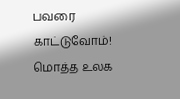பவரை காட்டுவோம்! மொத்த உலக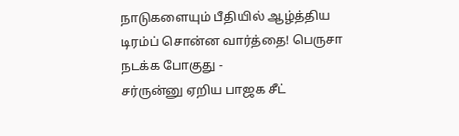நாடுகளையும் பீதியில் ஆழ்த்திய டிரம்ப் சொன்ன வார்த்தை! பெருசா நடக்க போகுது -
சர்ருன்னு ஏறிய பாஜக சீட்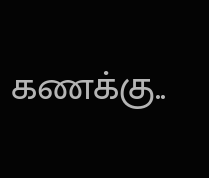கணக்கு..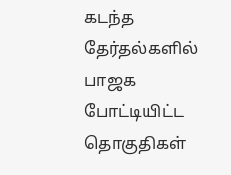கடந்த தேர்தல்களில் பாஜக போட்டியிட்ட தொகுதிகள்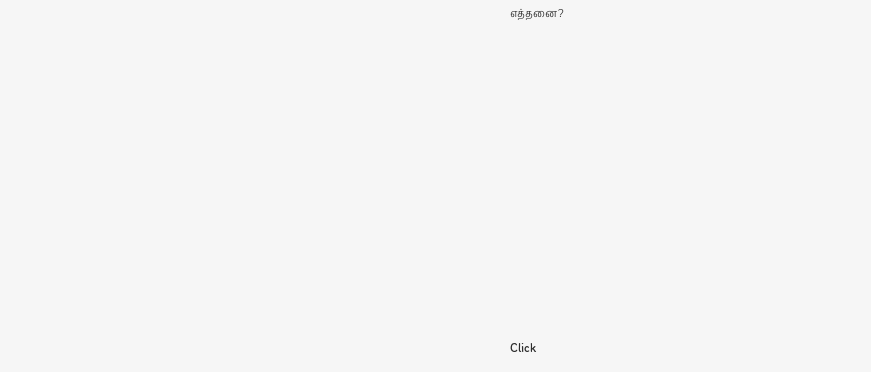எத்தனை?












Click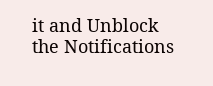it and Unblock the Notifications